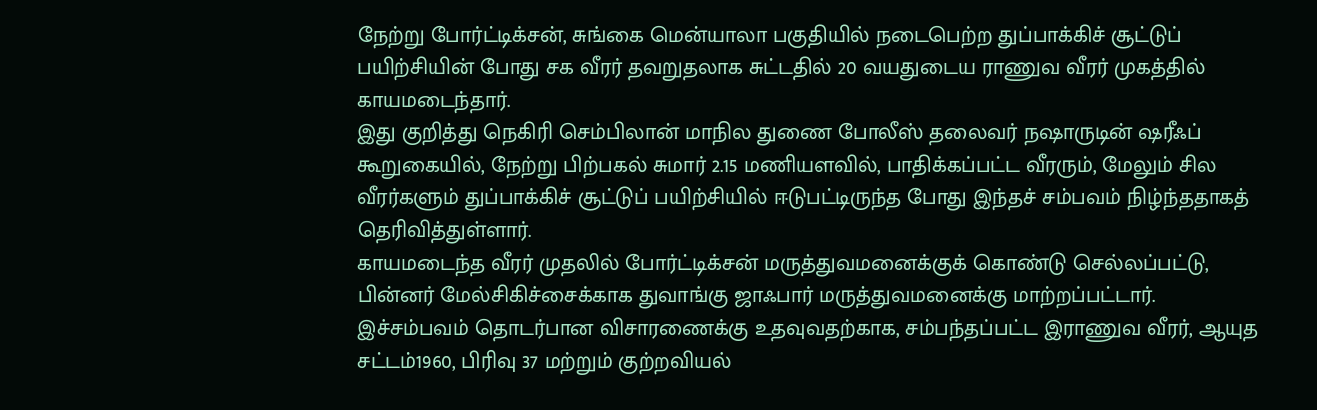நேற்று போர்ட்டிக்சன், சுங்கை மென்யாலா பகுதியில் நடைபெற்ற துப்பாக்கிச் சூட்டுப் பயிற்சியின் போது சக வீரர் தவறுதலாக சுட்டதில் 20 வயதுடைய ராணுவ வீரர் முகத்தில் காயமடைந்தார்.
இது குறித்து நெகிரி செம்பிலான் மாநில துணை போலீஸ் தலைவர் நஷாருடின் ஷரீஃப் கூறுகையில், நேற்று பிற்பகல் சுமார் 2.15 மணியளவில், பாதிக்கப்பட்ட வீரரும், மேலும் சில வீரர்களும் துப்பாக்கிச் சூட்டுப் பயிற்சியில் ஈடுபட்டிருந்த போது இந்தச் சம்பவம் நிழ்ந்ததாகத் தெரிவித்துள்ளார்.
காயமடைந்த வீரர் முதலில் போர்ட்டிக்சன் மருத்துவமனைக்குக் கொண்டு செல்லப்பட்டு, பின்னர் மேல்சிகிச்சைக்காக துவாங்கு ஜாஃபார் மருத்துவமனைக்கு மாற்றப்பட்டார்.
இச்சம்பவம் தொடர்பான விசாரணைக்கு உதவுவதற்காக, சம்பந்தப்பட்ட இராணுவ வீரர், ஆயுத சட்டம்1960, பிரிவு 37 மற்றும் குற்றவியல்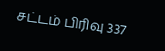சட்டம் பிரிவு 337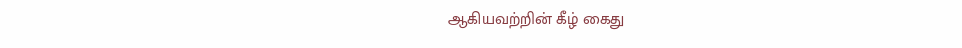ஆகியவற்றின் கீழ் கைது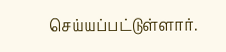செய்யப்பட்டுள்ளார்.